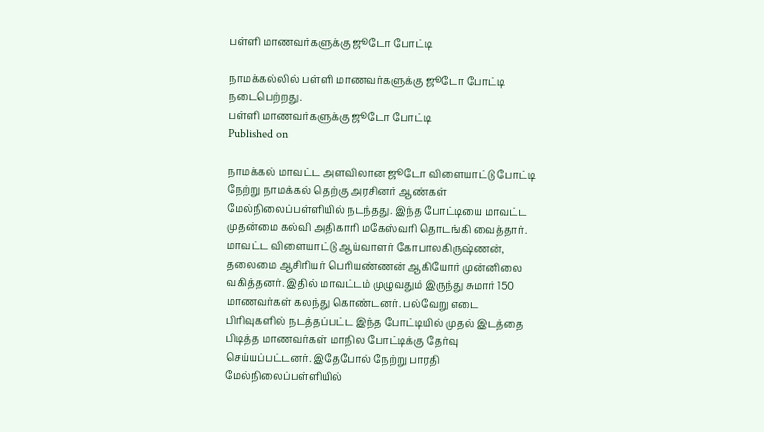பள்ளி மாணவர்களுக்கு ஜூடோ போட்டி

நாமக்கல்லில் பள்ளி மாணவர்களுக்கு ஜூடோ போட்டி நடைபெற்றது.
பள்ளி மாணவர்களுக்கு ஜூடோ போட்டி
Published on

நாமக்கல் மாவட்ட அளவிலான ஜூடோ விளையாட்டு போட்டி நேற்று நாமக்கல் தெற்கு அரசினர் ஆண்கள் மேல்நிலைப்பள்ளியில் நடந்தது. இந்த போட்டியை மாவட்ட முதன்மை கல்வி அதிகாரி மகேஸ்வரி தொடங்கி வைத்தார். மாவட்ட விளையாட்டு ஆய்வாளர் கோபாலகிருஷ்ணன், தலைமை ஆசிரியர் பெரியண்ணன் ஆகியோர் முன்னிலை வகித்தனர். இதில் மாவட்டம் முழுவதும் இருந்து சுமார் 150 மாணவர்கள் கலந்து கொண்டனர். பல்வேறு எடை பிரிவுகளில் நடத்தப்பட்ட இந்த போட்டியில் முதல் இடத்தை பிடித்த மாணவர்கள் மாநில போட்டிக்கு தேர்வு செய்யப்பட்டனர். இதேபோல் நேற்று பாரதி மேல்நிலைப்பள்ளியில்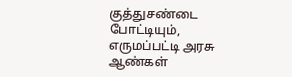குத்துசண்டை போட்டியும், எருமப்பட்டி அரசு ஆண்கள்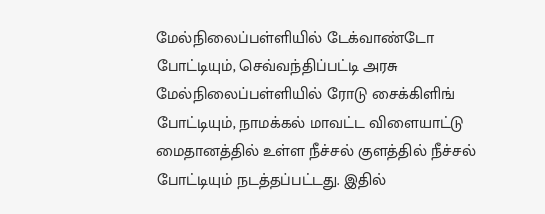மேல்நிலைப்பள்ளியில் டேக்வாண்டோ போட்டியும், செவ்வந்திப்பட்டி அரசு மேல்நிலைப்பள்ளியில் ரோடு சைக்கிளிங் போட்டியும், நாமக்கல் மாவட்ட விளையாட்டு மைதானத்தில் உள்ள நீச்சல் குளத்தில் நீச்சல் போட்டியும் நடத்தப்பட்டது. இதில்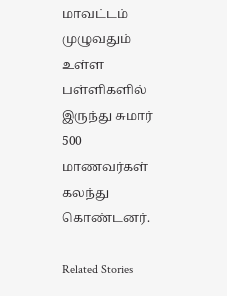மாவட்டம் முழுவதும் உள்ள பள்ளிகளில் இருந்து சுமார் 500 மாணவர்கள் கலந்து கொண்டனர்.

Related Stories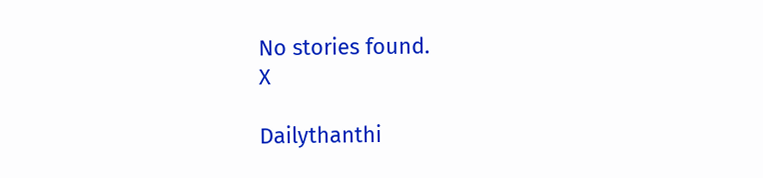No stories found.
X

Dailythanthi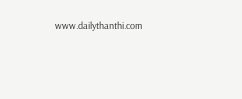www.dailythanthi.com